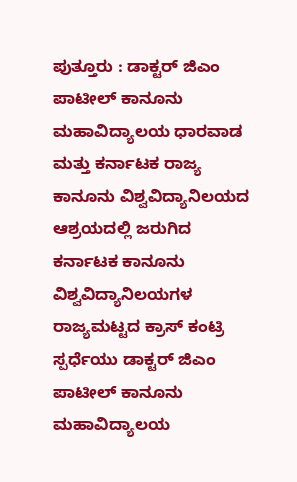ಪುತ್ತೂರು : ಡಾಕ್ಟರ್ ಜಿಎಂ ಪಾಟೀಲ್ ಕಾನೂನು ಮಹಾವಿದ್ಯಾಲಯ ಧಾರವಾಡ ಮತ್ತು ಕರ್ನಾಟಕ ರಾಜ್ಯ ಕಾನೂನು ವಿಶ್ವವಿದ್ಯಾನಿಲಯದ ಆಶ್ರಯದಲ್ಲಿ ಜರುಗಿದ ಕರ್ನಾಟಕ ಕಾನೂನು ವಿಶ್ವವಿದ್ಯಾನಿಲಯಗಳ ರಾಜ್ಯಮಟ್ಟದ ಕ್ರಾಸ್ ಕಂಟ್ರಿ ಸ್ಪರ್ಧೆಯು ಡಾಕ್ಟರ್ ಜಿಎಂ ಪಾಟೀಲ್ ಕಾನೂನು ಮಹಾವಿದ್ಯಾಲಯ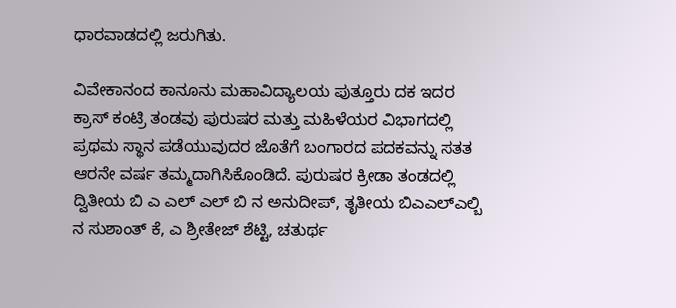ಧಾರವಾಡದಲ್ಲಿ ಜರುಗಿತು.

ವಿವೇಕಾನಂದ ಕಾನೂನು ಮಹಾವಿದ್ಯಾಲಯ ಪುತ್ತೂರು ದಕ ಇದರ ಕ್ರಾಸ್ ಕಂಟ್ರಿ ತಂಡವು ಪುರುಷರ ಮತ್ತು ಮಹಿಳೆಯರ ವಿಭಾಗದಲ್ಲಿ ಪ್ರಥಮ ಸ್ಥಾನ ಪಡೆಯುವುದರ ಜೊತೆಗೆ ಬಂಗಾರದ ಪದಕವನ್ನು ಸತತ ಆರನೇ ವರ್ಷ ತಮ್ಮದಾಗಿಸಿಕೊಂಡಿದೆ. ಪುರುಷರ ಕ್ರೀಡಾ ತಂಡದಲ್ಲಿ
ದ್ವಿತೀಯ ಬಿ ಎ ಎಲ್ ಎಲ್ ಬಿ ನ ಅನುದೀಪ್, ತೃತೀಯ ಬಿಎಎಲ್ಎಲ್ಬಿ ನ ಸುಶಾಂತ್ ಕೆ, ಎ ಶ್ರೀತೇಜ್ ಶೆಟ್ಟಿ, ಚತುರ್ಥ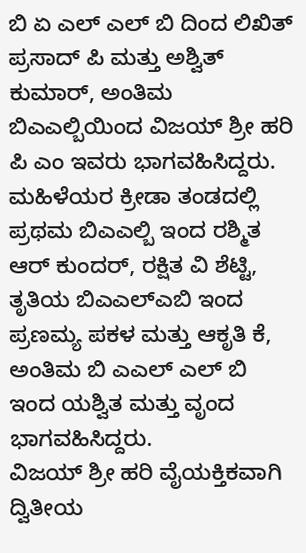ಬಿ ಏ ಎಲ್ ಎಲ್ ಬಿ ದಿಂದ ಲಿಖಿತ್ ಪ್ರಸಾದ್ ಪಿ ಮತ್ತು ಅಶ್ವಿತ್ ಕುಮಾರ್, ಅಂತಿಮ ಬಿಎಎಲ್ಬಿಯಿಂದ ವಿಜಯ್ ಶ್ರೀ ಹರಿ ಪಿ ಎಂ ಇವರು ಭಾಗವಹಿಸಿದ್ದರು.
ಮಹಿಳೆಯರ ಕ್ರೀಡಾ ತಂಡದಲ್ಲಿ ಪ್ರಥಮ ಬಿಎಎಲ್ಬಿ ಇಂದ ರಶ್ಮಿತ ಆರ್ ಕುಂದರ್, ರಕ್ಷಿತ ವಿ ಶೆಟ್ಟಿ, ತೃತಿಯ ಬಿಎಎಲ್ಎಬಿ ಇಂದ ಪ್ರಣಮ್ಯ ಪಕಳ ಮತ್ತು ಆಕೃತಿ ಕೆ, ಅಂತಿಮ ಬಿ ಎಎಲ್ ಎಲ್ ಬಿ ಇಂದ ಯಶ್ವಿತ ಮತ್ತು ವೃಂದ ಭಾಗವಹಿಸಿದ್ದರು.
ವಿಜಯ್ ಶ್ರೀ ಹರಿ ವೈಯಕ್ತಿಕವಾಗಿ ದ್ವಿತೀಯ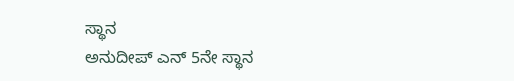ಸ್ಥಾನ
ಅನುದೀಪ್ ಎನ್ 5ನೇ ಸ್ಥಾನ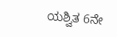ಯಶ್ವಿತ 6ನೇ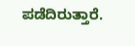ಪಡೆದಿರುತ್ತಾರೆ.